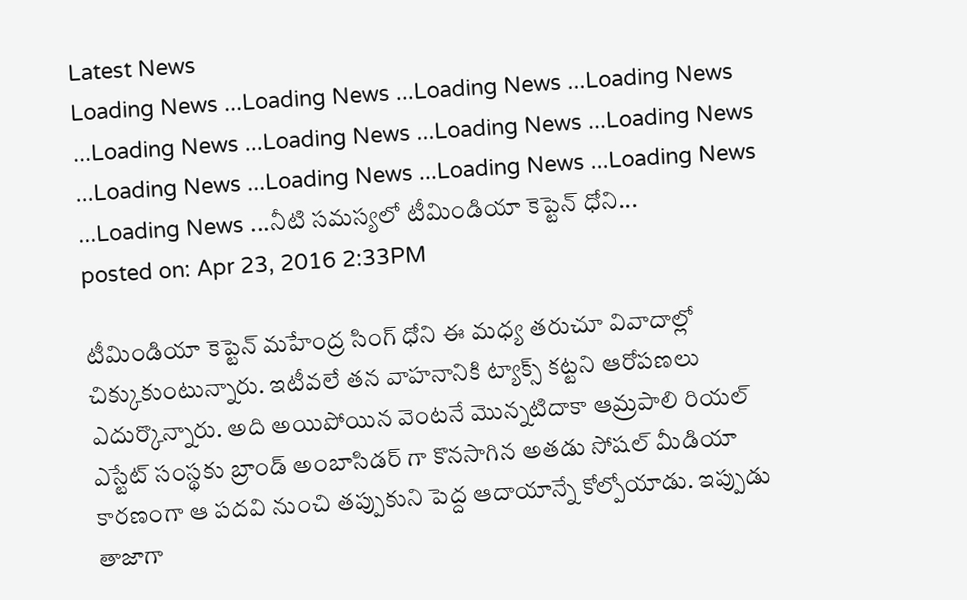Latest News
Loading News ...Loading News ...Loading News ...Loading News ...Loading News ...Loading News ...Loading News ...Loading News ...Loading News ...Loading News ...Loading News ...Loading News ...Loading News ...నీటి సమస్యలో టీమిండియా కెప్టెన్ ధోని...
posted on: Apr 23, 2016 2:33PM

టీమిండియా కెప్టెన్ మహేంద్ర సింగ్ ధోని ఈ మధ్య తరుచూ వివాదాల్లో చిక్కుకుంటున్నారు. ఇటీవలే తన వాహనానికి ట్యాక్స్ కట్టని ఆరోపణలు ఎదుర్కొన్నారు. అది అయిపోయిన వెంటనే మొన్నటిదాకా ఆమ్రపాలి రియల్ ఎస్టేట్ సంస్థకు బ్రాండ్ అంబాసిడర్ గా కొనసాగిన అతడు సోషల్ మీడియా కారణంగా ఆ పదవి నుంచి తప్పుకుని పెద్ద ఆదాయాన్నే కోల్పోయాడు. ఇప్పుడు తాజాగా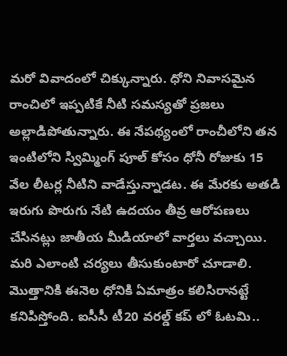మరో వివాదంలో చిక్కున్నారు. ధోని నివాసమైన రాంచిలో ఇప్పటికే నీటి సమస్యతో ప్రజలు అల్లాడిపోతున్నారు. ఈ నేపథ్యంలో రాంచీలోని తన ఇంటిలోని స్విమ్మింగ్ పూల్ కోసం ధోనీ రోజుకు 15 వేల లీటర్ల నీటిని వాడేస్తున్నాడట. ఈ మేరకు అతడి ఇరుగు పొరుగు నేటి ఉదయం తీవ్ర ఆరోపణలు చేసినట్లు జాతీయ మీడియాలో వార్తలు వచ్చాయి. మరి ఎలాంటి చర్యలు తీసుకుంటారో చూడాలి.
మొత్తానికి ఈనెల ధోనికి ఏమాత్రం కలిసిరానట్టే కనిపిస్తోంది. ఐసీసీ టీ20 వరల్డ్ కప్ లో ఓటమి..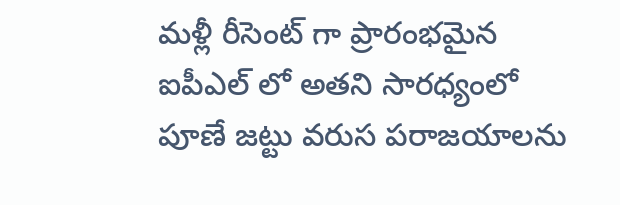మళ్లీ రీసెంట్ గా ప్రారంభమైన ఐపీఎల్ లో అతని సారధ్యంలో పూణే జట్టు వరుస పరాజయాలను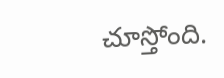చూస్తోంది.